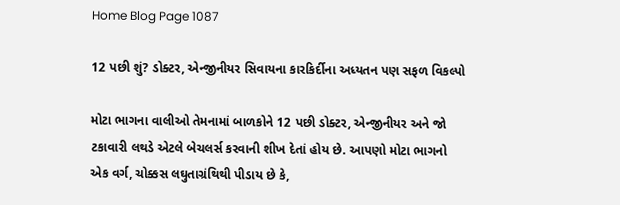Home Blog Page 1087

12 પછી શું? ડોક્ટર, એન્જીનીયર સિવાયના કારકિર્દીના અધ્યતન પણ સફળ વિકલ્પો

મોટા ભાગના વાલીઓ તેમનામાં બાળકોને 12 પછી ડોક્ટર, એન્જીનીયર અને જો ટકાવારી લથડે એટલે બેચલર્સ કરવાની શીખ દેતાં હોય છે. આપણો મોટા ભાગનો એક વર્ગ, ચોક્કસ લઘુતાગ્રંથિથી પીડાય છે કે,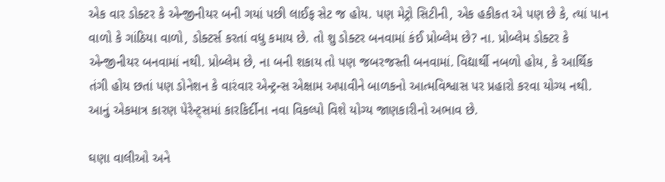એક વાર ડોક્ટર કે એન્જીનીયર બની ગયાં પછી લાઈફ સેટ જ હોય. પણ મેટ્રો સિટીની, એક હકીકત એ પણ છે કે, ત્યાં પાન વાળો કે ગાંઠિયા વાળો, ડોક્ટર્સ કરતાં વધુ કમાય છે. તો શુ ડોક્ટર બનવામાં કંઈ પ્રોબ્લેમ છે? ના. પ્રોબ્લેમ ડોક્ટર કે એન્જીનીયર બનવામાં નથી. પ્રોબ્લેમ છે, ના બની શકાય તો પણ જબરજસ્તી બનવામાં. વિદ્યાર્થી નબળો હોય, કે આર્થિક તંગી હોય છતાં પણ ડોનેશન કે વારંવાર એન્ટ્રન્સ એક્ષામ અપાવીને બાળકનો આત્મવિશ્વાસ પર પ્રહારો કરવા યોગ્ય નથી. આનું એકમાત્ર કારણ પેરેન્ટ્સમાં કારકિર્દીના નવા વિકલ્પો વિશે યોગ્ય જાણકારીનો અભાવ છે.

ઘણા વાલીઓ અને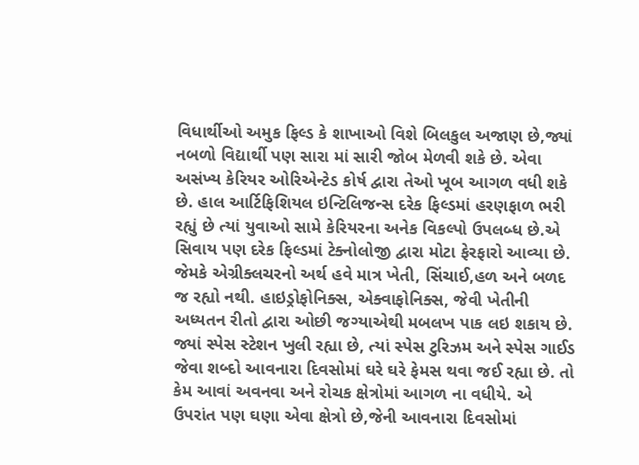વિધાર્થીઓ અમુક ફિલ્ડ કે શાખાઓ વિશે બિલકુલ અજાણ છે,જ્યાં નબળો વિદ્યાર્થી પણ સારા માં સારી જોબ મેળવી શકે છે. એવા અસંખ્ય કેરિયર ઓરિએન્ટેડ કોર્ષ દ્વારા તેઓ ખૂબ આગળ વધી શકે છે. હાલ આર્ટિફિશિયલ ઇન્ટિલિજન્સ દરેક ફિલ્ડમાં હરણફાળ ભરી રહ્યું છે ત્યાં યુવાઓ સામે કેરિયરના અનેક વિકલ્પો ઉપલબ્ધ છે.એ સિવાય પણ દરેક ફિલ્ડમાં ટેક્નોલોજી દ્વારા મોટા ફેરફારો આવ્યા છે. જેમકે એગ્રીક્લચરનો અર્થ હવે માત્ર ખેતી, સિંચાઈ,હળ અને બળદ જ રહ્યો નથી. હાઇડ્રોફોનિક્સ, એક્વાફોનિક્સ, જેવી ખેતીની અધ્યતન રીતો દ્વારા ઓછી જગ્યાએથી મબલખ પાક લઇ શકાય છે. જ્યાં સ્પેસ સ્ટેશન ખુલી રહ્યા છે, ત્યાં સ્પેસ ટુરિઝમ અને સ્પેસ ગાઈડ જેવા શબ્દો આવનારા દિવસોમાં ઘરે ઘરે ફેમસ થવા જઈ રહ્યા છે. તો કેમ આવાં અવનવા અને રોચક ક્ષેત્રોમાં આગળ ના વધીયે. એ ઉપરાંત પણ ઘણા એવા ક્ષેત્રો છે,જેની આવનારા દિવસોમાં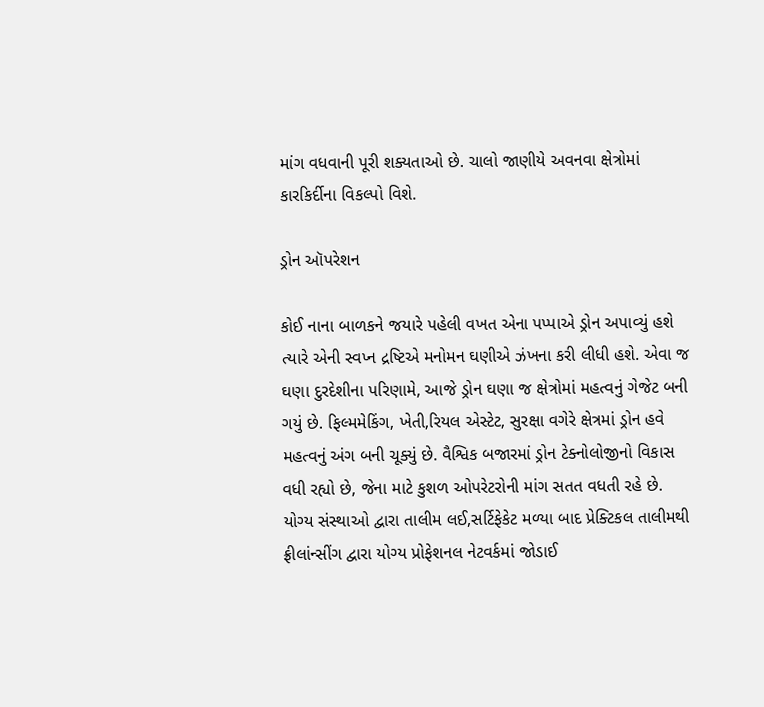માંગ વધવાની પૂરી શક્યતાઓ છે. ચાલો જાણીયે અવનવા ક્ષેત્રોમાં કારકિર્દીના વિકલ્પો વિશે.

ડ્રોન ઑપરેશન

કોઈ નાના બાળકને જયારે પહેલી વખત એના પપ્પાએ ડ્રોન અપાવ્યું હશે ત્યારે એની સ્વપ્ન દ્રષ્ટિએ મનોમન ઘણીએ ઝંખના કરી લીધી હશે. એવા જ ઘણા દુરદેશીના પરિણામે, આજે ડ્રોન ઘણા જ ક્ષેત્રોમાં મહત્વનું ગેજેટ બની ગયું છે. ફિલ્મમેકિંગ, ખેતી,રિયલ એસ્ટેટ, સુરક્ષા વગેરે ક્ષેત્રમાં ડ્રોન હવે મહત્વનું અંગ બની ચૂક્યું છે. વૈશ્વિક બજારમાં ડ્રોન ટેક્નોલોજીનો વિકાસ વધી રહ્યો છે, જેના માટે કુશળ ઓપરેટરોની માંગ સતત વધતી રહે છે.
યોગ્ય સંસ્થાઓ દ્વારા તાલીમ લઈ,સર્ટિફેકેટ મળ્યા બાદ પ્રેક્ટિકલ તાલીમથી ફ્રીલાંન્સીંગ દ્વારા યોગ્ય પ્રોફેશનલ નેટવર્કમાં જોડાઈ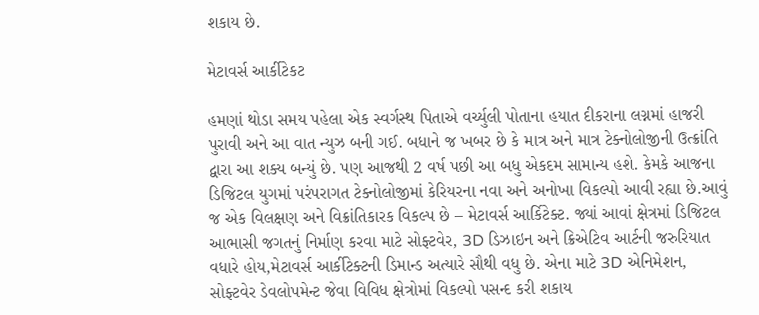શકાય છે.

મેટાવર્સ આર્કીટેકટ

હમણાં થોડા સમય પહેલા એક સ્વર્ગસ્થ પિતાએ વર્ચ્યુલી પોતાના હયાત દીકરાના લગ્નમાં હાજરી પુરાવી અને આ વાત ન્યુઝ બની ગઈ. બધાને જ ખબર છે કે માત્ર અને માત્ર ટેક્નોલોજીની ઉત્ક્રાંતિ દ્વારા આ શક્ય બન્યું છે. પણ આજથી 2 વર્ષ પછી આ બધુ એકદમ સામાન્ય હશે. કેમકે આજના ડિજિટલ યુગમાં પરંપરાગત ટેક્નોલોજીમાં કેરિયરના નવા અને અનોખા વિકલ્પો આવી રહ્યા છે.આવું જ એક વિલક્ષણ અને વિક્રાંતિકારક વિકલ્પ છે – મેટાવર્સ આર્કિટેક્ટ. જ્યાં આવાં ક્ષેત્રમાં ડિજિટલ આભાસી જગતનું નિર્માણ કરવા માટે સોફ્ટવેર, 3D ડિઝાઇન અને ક્રિએટિવ આર્ટની જરુરિયાત વધારે હોય,મેટાવર્સ આર્કીટેક્ટની ડિમાન્ડ અત્યારે સૌથી વધુ છે. એના માટે 3D એનિમેશન, સોફ્ટવેર ડેવલોપમેન્ટ જેવા વિવિધ ક્ષેત્રોમાં વિકલ્પો પસન્દ કરી શકાય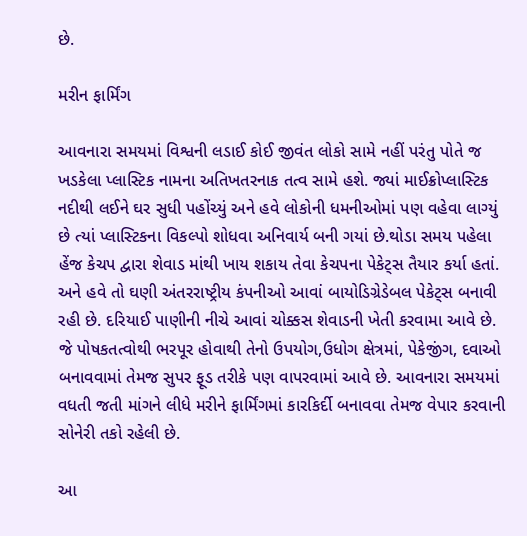છે.

મરીન ફાર્મિંગ

આવનારા સમયમાં વિશ્વની લડાઈ કોઈ જીવંત લોકો સામે નહીં પરંતુ પોતે જ ખડકેલા પ્લાસ્ટિક નામના અતિખતરનાક તત્વ સામે હશે. જ્યાં માઈક્રોપ્લાસ્ટિક નદીથી લઈને ઘર સુધી પહોંચ્યું અને હવે લોકોની ધમનીઓમાં પણ વહેવા લાગ્યું છે ત્યાં પ્લાસ્ટિકના વિકલ્પો શોધવા અનિવાર્ય બની ગયાં છે.થોડા સમય પહેલા હેંજ કેચપ દ્વારા શેવાડ માંથી ખાય શકાય તેવા કેચપના પેકેટ્સ તૈયાર કર્યા હતાં. અને હવે તો ઘણી અંતરરાષ્ટ્રીય કંપનીઓ આવાં બાયોડિગ્રેડેબલ પેકેટ્સ બનાવી રહી છે. દરિયાઈ પાણીની નીચે આવાં ચોક્કસ શેવાડની ખેતી કરવામા આવે છે. જે પોષકતત્વોથી ભરપૂર હોવાથી તેનો ઉપયોગ,ઉધોગ ક્ષેત્રમાં, પેકેજીંગ, દવાઓ બનાવવામાં તેમજ સુપર ફૂડ તરીકે પણ વાપરવામાં આવે છે. આવનારા સમયમાં વધતી જતી માંગને લીધે મરીને ફાર્મિંગમાં કારકિર્દી બનાવવા તેમજ વેપાર કરવાની સોનેરી તકો રહેલી છે.

આ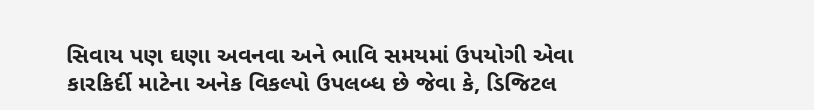સિવાય પણ ઘણા અવનવા અને ભાવિ સમયમાં ઉપયોગી એવા કારકિર્દી માટેના અનેક વિકલ્પો ઉપલબ્ધ છે જેવા કે, ડિજિટલ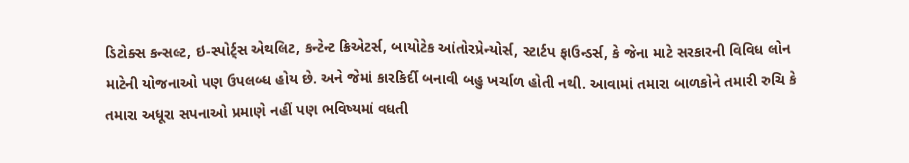ડિટોક્સ કન્સલ્ટ, ઇ-સ્પોર્ટ્સ એથલિટ, કન્ટેન્ટ ક્રિએટર્સ, બાયોટેક આંતોરપ્રેન્યોર્સ, સ્ટાર્ટપ ફાઉન્ડર્સ, કે જેના માટે સરકારની વિવિધ લોન માટેની યોજનાઓ પણ ઉપલબ્ધ હોય છે. અને જેમાં કારકિર્દી બનાવી બહુ ખર્ચાળ હોતી નથી. આવામાં તમારા બાળકોને તમારી રુચિ કે તમારા અધૂરા સપનાઓ પ્રમાણે નહીં પણ ભવિષ્યમાં વધતી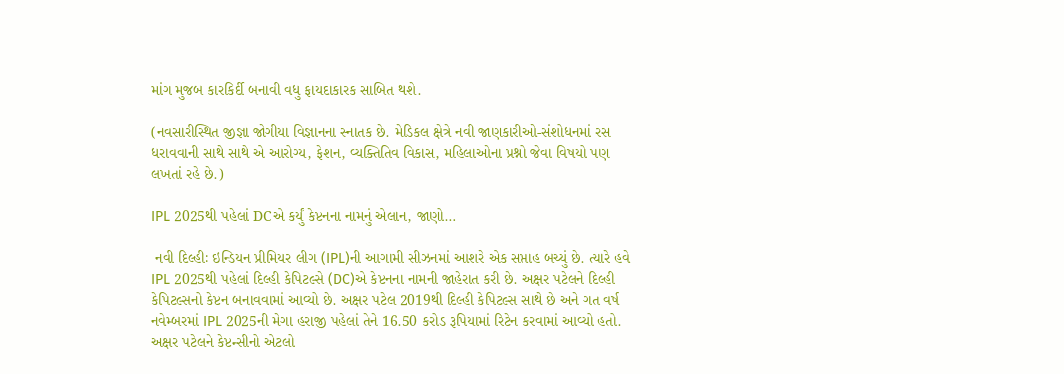માંગ મુજબ કારકિર્દી બનાવી વધુ ફાયદાકારક સાબિત થશે.

(નવસારીસ્થિત જીજ્ઞા જોગીયા વિજ્ઞાનના સ્નાતક છે. મેડિકલ ક્ષેત્રે નવી જાણકારીઓ-સંશોધનમાં રસ ધરાવવાની સાથે સાથે એ આરોગ્ય, ફેશન, વ્યક્તિતિવ વિકાસ, મહિલાઓના પ્રશ્નો જેવા વિષયો પણ લખતાં રહે છે.)

IPL 2025થી પહેલાં DCએ કર્યું કેપ્ટનના નામનું એલાન, જાણો…

 નવી દિલ્હીઃ ઇન્ડિયન પ્રીમિયર લીગ (IPL)ની આગામી સીઝનમાં આશરે એક સપ્તાહ બચ્યું છે. ત્યારે હવે IPL 2025થી પહેલાં દિલ્હી કેપિટલ્સે (DC)એ કેપ્ટનના નામની જાહેરાત કરી છે. અક્ષર પટેલને દિલ્હી કેપિટલ્સનો કેપ્ટન બનાવવામાં આવ્યો છે. અક્ષર પટેલ 2019થી દિલ્હી કેપિટલ્સ સાથે છે અને ગત વર્ષ નવેમ્બરમાં IPL 2025ની મેગા હરાજી પહેલાં તેને 16.50 કરોડ રૂપિયામાં રિટેન કરવામાં આવ્યો હતો. અક્ષર પટેલને કેપ્ટન્સીનો એટલો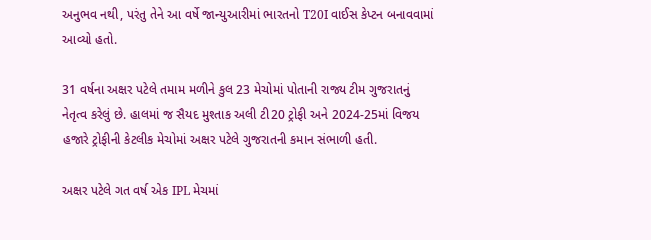અનુભવ નથી, પરંતુ તેને આ વર્ષે જાન્યુઆરીમાં ભારતનો T20I વાઈસ કેપ્ટન બનાવવામાં આવ્યો હતો.

31 વર્ષના અક્ષર પટેલે તમામ મળીને કુલ 23 મેચોમાં પોતાની રાજ્ય ટીમ ગુજરાતનું નેતૃત્વ કરેલું છે. હાલમાં જ સૈયદ મુશ્તાક અલી ટી20 ટ્રોફી અને 2024-25માં વિજય હજારે ટ્રોફીની કેટલીક મેચોમાં અક્ષર પટેલે ગુજરાતની કમાન સંભાળી હતી.

અક્ષર પટેલે ગત વર્ષ એક IPL મેચમાં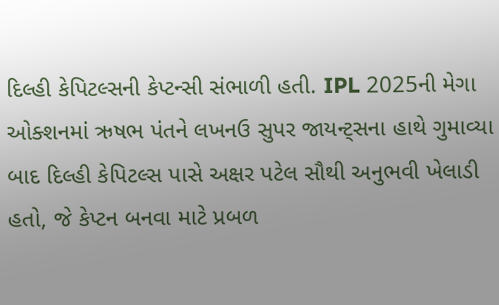દિલ્હી કેપિટલ્સની કેપ્ટન્સી સંભાળી હતી. IPL 2025ની મેગા ઓક્શનમાં ઋષભ પંતને લખનઉ સુપર જાયન્ટ્સના હાથે ગુમાવ્યા બાદ દિલ્હી કેપિટલ્સ પાસે અક્ષર પટેલ સૌથી અનુભવી ખેલાડી હતો, જે કેપ્ટન બનવા માટે પ્રબળ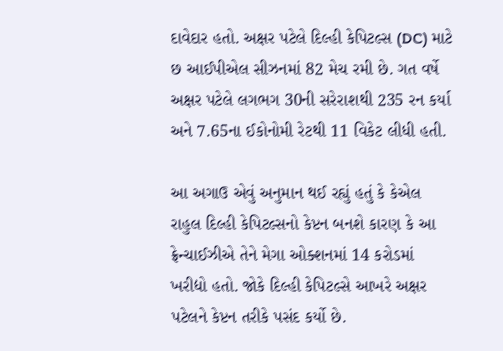દાવેદાર હતો. અક્ષર પટેલે દિલ્હી કેપિટલ્સ (DC) માટે છ આઈપીએલ સીઝનમાં 82 મેચ રમી છે. ગત વર્ષે અક્ષર પટેલે લગભગ 30ની સરેરાશથી 235 રન કર્યા અને 7.65ના ઈકોનોમી રેટથી 11 વિકેટ લીધી હતી.

આ અગાઉ એવું અનુમાન થઈ રહ્યું હતું કે કેએલ રાહુલ દિલ્હી કેપિટલ્સનો કેપ્ટન બનશે કારણ કે આ ફ્રેન્ચાઈઝીએ તેને મેગા ઓક્શનમાં 14 કરોડમાં ખરીદ્યો હતો. જોકે દિલ્હી કેપિટલ્સે આખરે અક્ષર પટેલને કેપ્ટન તરીકે પસંદ કર્યો છે.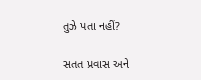તુઝે પતા નહીં?

સતત પ્રવાસ અને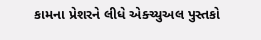કામના પ્રેશરને લીધે એક્ચ્યુઅલ પુસ્તકો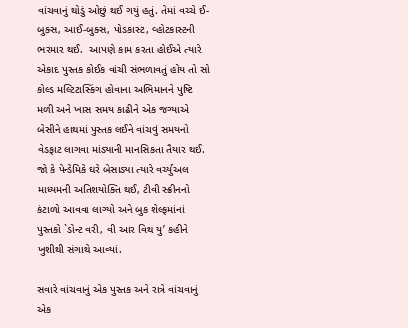વાંચવાનું થોડું ઓછું થઈ ગયું હતું. તેમાં વચ્ચે ઈ-બુક્સ, આઈ-બુક્સ, પોડકાસ્ટ, વ્હોટકાસ્ટની ભરમાર થઈ.  આપણે કામ કરતા હોઈએ ત્યારે એકાદ પુસ્તક કોઈક વાંચી સંભળાવતું હોય તો સો કોલ્ડ મલ્ટિટાસ્કિંગ હોવાના અભિમાનને પુષ્ટિ મળી અને ખાસ સમય કાઢીને એક જગ્યાએ બેસીને હાથમાં પુસ્તક લઈને વાંચવું સમયનો વેડફાટ લાગવા માંડ્યાની માનસિકતા તૈયાર થઈ. જો કે પેન્ડેમિકે ઘરે બેસાડ્યા ત્યારે વર્ચ્યુઅલ માધ્યમની અતિશયોક્તિ થઈ, ટીવી સ્ક્રીનનો કંટાળો આવવા લાગ્યો અને બુક શેલ્ફમાંનાં પુસ્તકો `ડોન્ટ વરી, વી આર વિથ યુ’ કહીને ખુશીથી સંગાથે આવ્યાં.

સવારે વાંચવાનું એક પુસ્તક અને રાત્રે વાંચવાનું એક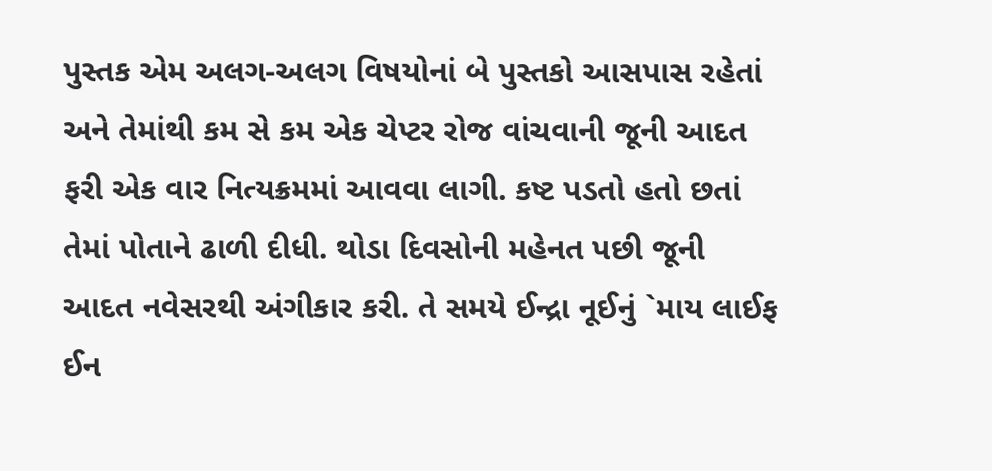પુસ્તક એમ અલગ-અલગ વિષયોનાં બે પુસ્તકો આસપાસ રહેતાં અને તેમાંથી કમ સે કમ એક ચેપ્ટર રોજ વાંચવાની જૂની આદત ફરી એક વાર નિત્યક્રમમાં આવવા લાગી. કષ્ટ પડતો હતો છતાં તેમાં પોતાને ઢાળી દીધી. થોડા દિવસોની મહેનત પછી જૂની આદત નવેસરથી અંગીકાર કરી. તે સમયે ઈન્દ્રા નૂઈનું `માય લાઈફ ઈન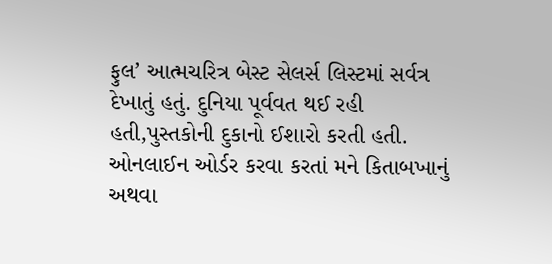ફુલ’ આત્મચરિત્ર બેસ્ટ સેલર્સ લિસ્ટમાં સર્વત્ર દેખાતું હતું. દુનિયા પૂર્વવત થઈ રહી હતી,પુસ્તકોની દુકાનો ઈશારો કરતી હતી. ઓનલાઈન ઓર્ડર કરવા કરતાં મને કિતાબખાનું અથવા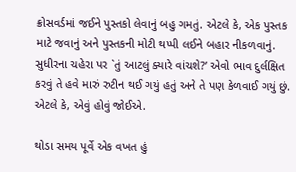ક્રોસવર્ડમાં જઈને પુસ્તકો લેવાનું બહુ ગમતું. એટલે કે, એક પુસ્તક માટે જવાનું અને પુસ્તકની મોટી થપ્પી લઈને બહાર નીકળવાનું. સુધીરના ચહેરા પર `તું આટલું ક્યારે વાંચશે?’ એવો ભાવ દુર્લક્ષિત કરવું તે હવે મારું રુટીન થઈ ગયું હતું અને તે પણ કેળવાઈ ગયું છું. એટલે કે, એવું હોવું જોઈએ.

થોડા સમય પૂર્વે એક વખત હું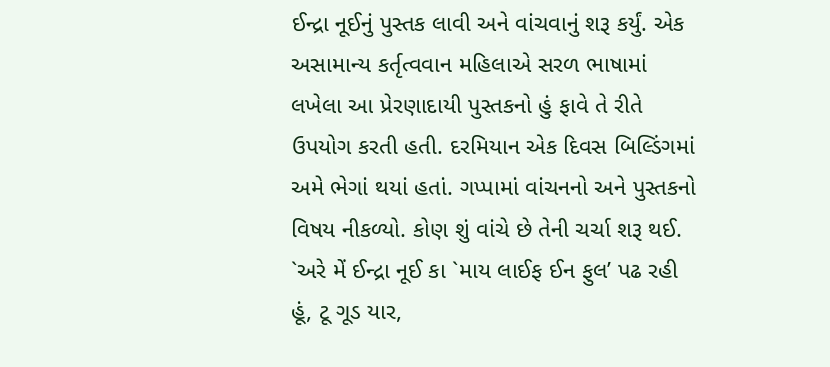ઈન્દ્રા નૂઈનું પુસ્તક લાવી અને વાંચવાનું શરૂ કર્યું. એક અસામાન્ય કર્તૃત્વવાન મહિલાએ સરળ ભાષામાં લખેલા આ પ્રેરણાદાયી પુસ્તકનો હું ફાવે તે રીતે ઉપયોગ કરતી હતી. દરમિયાન એક દિવસ બિલ્ડિંગમાં અમે ભેગાં થયાં હતાં. ગપ્પામાં વાંચનનો અને પુસ્તકનો વિષય નીકળ્યો. કોણ શું વાંચે છે તેની ચર્ચા શરૂ થઈ. `અરે મેં ઈન્દ્રા નૂઈ કા `માય લાઈફ ઈન ફુલ’ પઢ રહી હૂં, ટૂ ગૂડ યાર,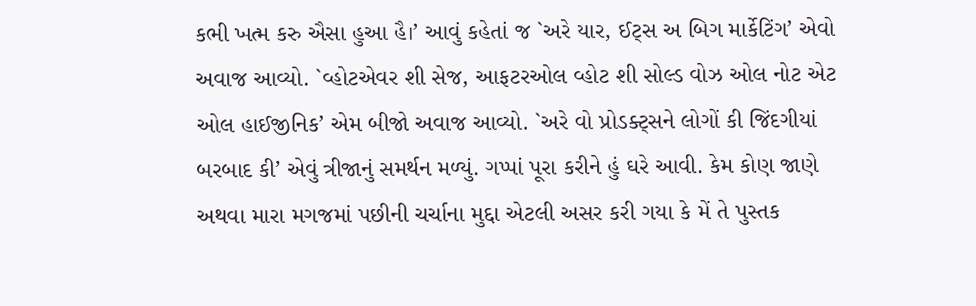કભી ખત્મ કરુ ઐસા હુઆ હૈ।’ આવું કહેતાં જ `અરે યાર, ઈટ્સ અ બિગ માર્કેટિંગ’ એવો અવાજ આવ્યો. `વ્હોટએવર શી સેજ, આફટરઓલ વ્હોટ શી સોલ્ડ વોઝ ઓલ નોટ એટ ઓલ હાઈજીનિક’ એમ બીજો અવાજ આવ્યો. `અરે વો પ્રોડક્ટ્સને લોગોં કી જિંદગીયાં બરબાદ કી’ એવું ત્રીજાનું સમર્થન મળ્યું. ગપ્પાં પૂરા કરીને હું ઘરે આવી. કેમ કોણ જાણે અથવા મારા મગજમાં પછીની ચર્ચાના મુદ્દા એટલી અસર કરી ગયા કે મેં તે પુસ્તક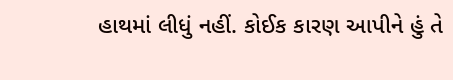હાથમાં લીધું નહીં. કોઈક કારણ આપીને હું તે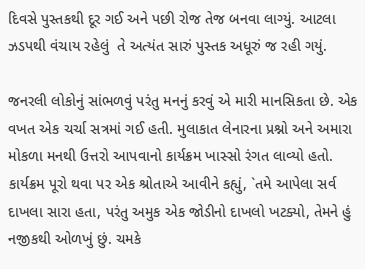દિવસે પુસ્તકથી દૂર ગઈ અને પછી રોજ તેજ બનવા લાગ્યું. આટલા ઝડપથી વંચાય રહેલું  તે અત્યંત સારું પુસ્તક અધૂરું જ રહી ગયું.

જનરલી લોકોનું સાંભળવું પરંતુ મનનું કરવું એ મારી માનસિકતા છે. એક વખત એક ચર્ચા સત્રમાં ગઈ હતી. મુલાકાત લેનારના પ્રશ્નો અને અમારા મોકળા મનથી ઉત્તરો આપવાનો કાર્યક્રમ ખાસ્સો રંગત લાવ્યો હતો. કાર્યક્રમ પૂરો થવા પર એક શ્રોતાએ આવીને કહ્યું, `તમે આપેલા સર્વ દાખલા સારા હતા, પરંતુ અમુક એક જોડીનો દાખલો ખટક્યો, તેમને હું નજીકથી ઓળખું છું. ચમકે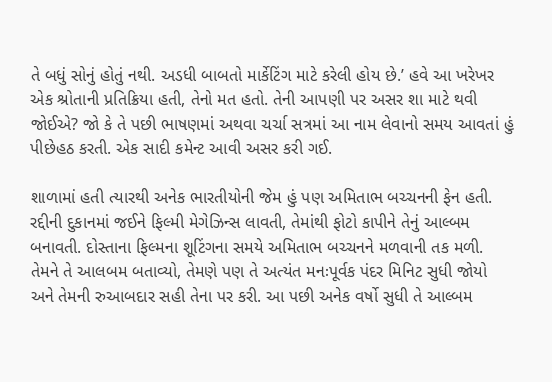તે બધું સોનું હોતું નથી. અડધી બાબતો માર્કેટિંગ માટે કરેલી હોય છે.’ હવે આ ખરેખર એક શ્રોતાની પ્રતિક્રિયા હતી, તેનો મત હતો. તેની આપણી પર અસર શા માટે થવી જોઈએ? જો કે તે પછી ભાષણમાં અથવા ચર્ચા સત્રમાં આ નામ લેવાનો સમય આવતાં હું પીછેહઠ કરતી. એક સાદી કમેન્ટ આવી અસર કરી ગઈ.

શાળામાં હતી ત્યારથી અનેક ભારતીયોની જેમ હું પણ અમિતાભ બચ્ચનની ફેન હતી. રદ્દીની દુકાનમાં જઈને ફિલ્મી મેગેઝિન્સ લાવતી, તેમાંથી ફોટો કાપીને તેનું આલ્બમ બનાવતી. દોસ્તાના ફિલ્મના શૂટિંગના સમયે અમિતાભ બચ્ચનને મળવાની તક મળી. તેમને તે આલબમ બતાવ્યો, તેમણે પણ તે અત્યંત મનઃપૂર્વક પંદર મિનિટ સુધી જોયો અને તેમની રુઆબદાર સહી તેના પર કરી. આ પછી અનેક વર્ષો સુધી તે આલ્બમ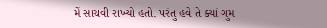મેં સાચવી રાખ્યો હતો. પરંતુ હવે તે ક્યાં ગુમ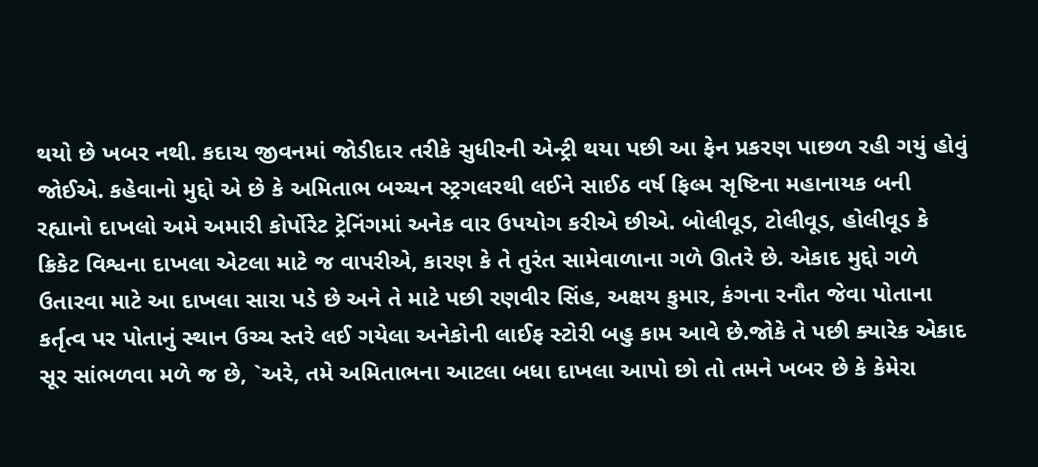થયો છે ખબર નથી. કદાચ જીવનમાં જોડીદાર તરીકે સુધીરની એન્ટ્રી થયા પછી આ ફેન પ્રકરણ પાછળ રહી ગયું હોવું જોઈએ. કહેવાનો મુદ્દો એ છે કે અમિતાભ બચ્ચન સ્ટ્રગલરથી લઈને સાઈઠ વર્ષ ફિલ્મ સૃષ્ટિના મહાનાયક બની રહ્યાનો દાખલો અમે અમારી કોર્પોરેટ ટ્રેનિંગમાં અનેક વાર ઉપયોગ કરીએ છીએ. બોલીવૂડ, ટોલીવૂડ, હોલીવૂડ કે ક્રિકેટ વિશ્વના દાખલા એટલા માટે જ વાપરીએ, કારણ કે તે તુરંત સામેવાળાના ગળે ઊતરે છે. એકાદ મુદ્દો ગળે ઉતારવા માટે આ દાખલા સારા પડે છે અને તે માટે પછી રણવીર સિંહ, અક્ષય કુમાર, કંગના રનૌત જેવા પોતાના કર્તૃત્વ પર પોતાનું સ્થાન ઉચ્ચ સ્તરે લઈ ગયેલા અનેકોની લાઈફ સ્ટોરી બહુ કામ આવે છે.જોકે તે પછી ક્યારેક એકાદ સૂર સાંભળવા મળે જ છે, `અરે, તમે અમિતાભના આટલા બધા દાખલા આપો છો તો તમને ખબર છે કે કેમેરા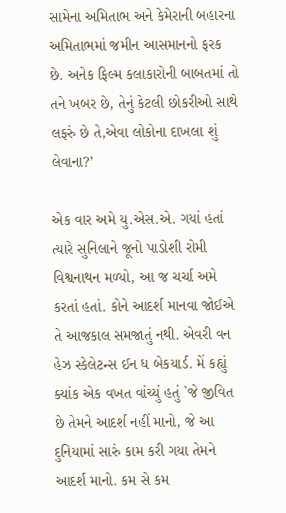સામેના અમિતાભ અને કેમેરાની બહારના અમિતાભમાં જમીન આસમાનનો ફરક છે. અનેક ફિલ્મ કલાકારોની બાબતમાં તો તને ખબર છે, તેનું કેટલી છોકરીઓ સાથે લફરું છે તે,એવા લોકોના દાખલા શું લેવાના?’

એક વાર અમે યુ.એસ.એ. ગયાં હતાં ત્યારે સુનિલાને જૂનો પાડોશી રોમી વિશ્વનાથન મળ્યો, આ જ ચર્ચા અમે કરતાં હતાં. કોને આદર્શ માનવા જોઈએ તે આજકાલ સમજાતું નથી. એવરી વન હેઝ સ્કેલેટન્સ ઈન ધ બેકયાર્ડ. મેં કહ્યું ક્યાંક એક વખત વાંચ્યું હતું `જે જીવિત છે તેમને આદર્શ નહીં માનો, જે આ દુનિયામાં સારું કામ કરી ગયા તેમને આદર્શ માનો. કમ સે કમ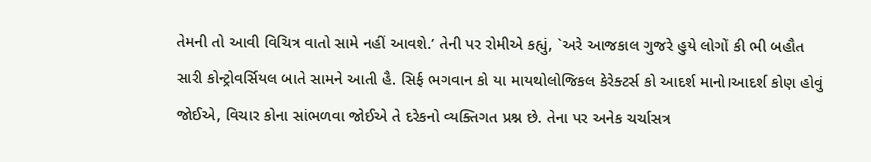તેમની તો આવી વિચિત્ર વાતો સામે નહીં આવશે.’ તેની પર રોમીએ કહ્યું, `અરે આજકાલ ગુજરે હુયે લોગોં કી ભી બહૌત સારી કોન્ટ્રોવર્સિયલ બાતે સામને આતી હૈ. સિર્ફ ભગવાન કો યા માયથોલોજિકલ કેરેક્ટર્સ કો આદર્શ માનો।આદર્શ કોણ હોવું જોઈએ, વિચાર કોના સાંભળવા જોઈએ તે દરેકનો વ્યક્તિગત પ્રશ્ન છે. તેના પર અનેક ચર્ચાસત્ર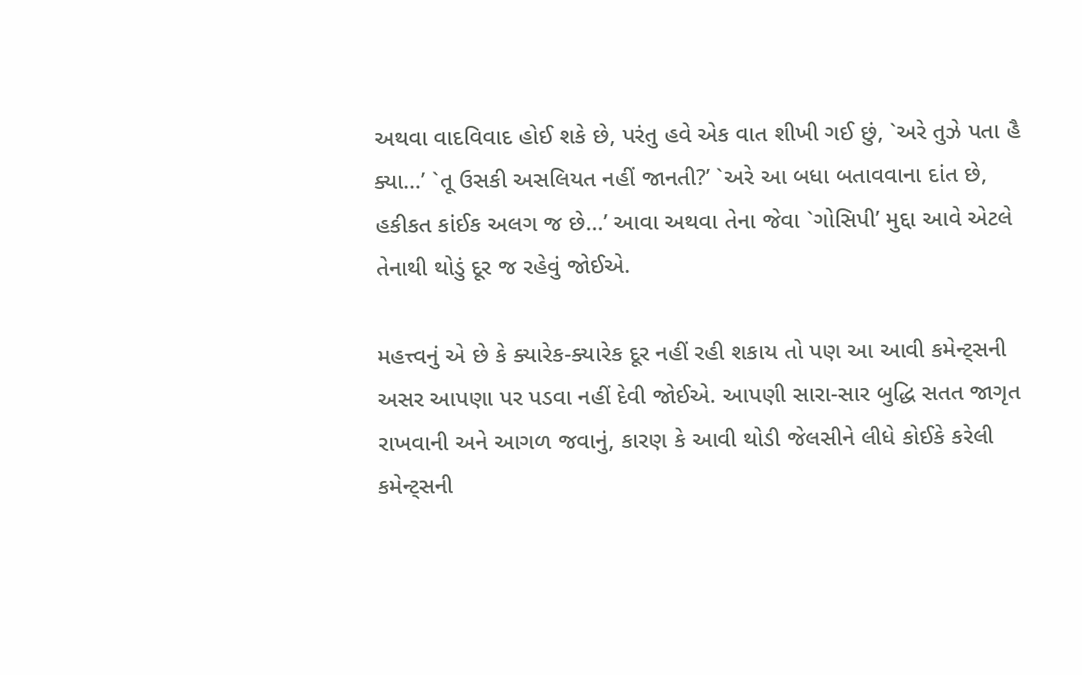અથવા વાદવિવાદ હોઈ શકે છે, પરંતુ હવે એક વાત શીખી ગઈ છું, `અરે તુઝે પતા હૈ ક્યા…’ `તૂ ઉસકી અસલિયત નહીં જાનતી?’ `અરે આ બધા બતાવવાના દાંત છે, હકીકત કાંઈક અલગ જ છે…’ આવા અથવા તેના જેવા `ગોસિપી’ મુદ્દા આવે એટલે તેનાથી થોડું દૂર જ રહેવું જોઈએ.

મહત્ત્વનું એ છે કે ક્યારેક-ક્યારેક દૂર નહીં રહી શકાય તો પણ આ આવી કમેન્ટ્સની અસર આપણા પર પડવા નહીં દેવી જોઈએ. આપણી સારા-સાર બુદ્ધિ સતત જાગૃત રાખવાની અને આગળ જવાનું, કારણ કે આવી થોડી જેલસીને લીધે કોઈકે કરેલી કમેન્ટ્સની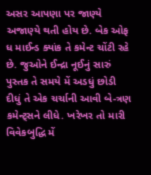અસર આપણા પર જાણ્યે અજાણ્યે થતી હોય છે. બેક ઓફ ધ માઈન્ડ ક્યાંક તે કમેન્ટ ચોંટી રહે છે. જુઓને ઈન્દ્રા નૂઈનું સારું પુસ્તક તે સમયે મેં અડધું છોડી દીધું તે એક ચર્ચાની આવી બે-ત્રણ કમેન્ટ્સને લીધે. ખરેખર તો મારી વિવેકબુદ્ધિ મેં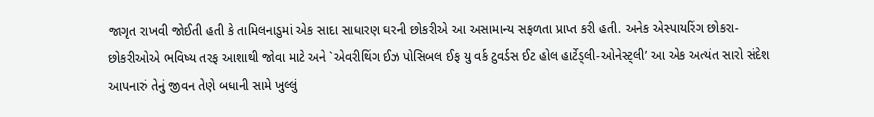જાગૃત રાખવી જોઈતી હતી કે તામિલનાડુમાં એક સાદા સાધારણ ઘરની છોકરીએ આ અસામાન્ય સફળતા પ્રાપ્ત કરી હતી. અનેક એસ્પાયરિંગ છોકરા-છોકરીઓએ ભવિષ્ય તરફ આશાથી જોવા માટે અને `એવરીથિંગ ઈઝ પોસિબલ ઈફ યુ વર્ક ટુવર્ડસ ઈટ હોલ હાર્ટેડ્લી-ઓનેસ્ટ્લી’ આ એક અત્યંત સારો સંદેશ આપનારું તેનું જીવન તેણે બધાની સામે ખુલ્લું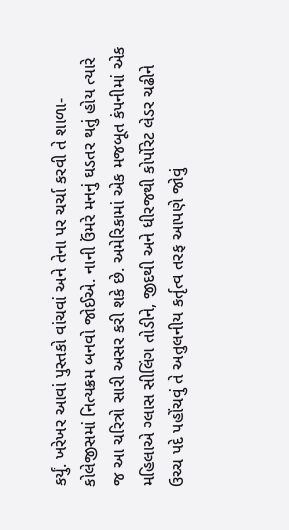કર્યું. ખરેખર આવાં પુસ્તકો વાંચવાં અને તેના પર ચર્ચા કરવી તે શાળા-કોલેજીસમાં નિત્યક્રમ બનવો જોઈએ. નાની ઉંમરે મનનું ઘડતર થતું હોય ત્યારે જ આ ચરિત્રો સારી અસર કરી શકે છે. અમેરિકામાં એક મજબૂત કંપનીમાં એક મહિલાએ ગ્લાસ સીલિંગ તોડીને, જીદથી અને ધીરજથી કોર્પોરેટ લેડર ચઢીને ઉચ્ચ પદે પહોંચવું તે અતુલનીય કર્તૃત્વ તરફ આપણે જોવું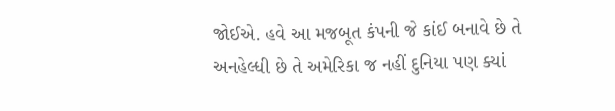જોઈએ. હવે આ મજબૂત કંપની જે કાંઈ બનાવે છે તે અનહેલ્ધી છે તે અમેરિકા જ નહીં દુનિયા પણ ક્યાં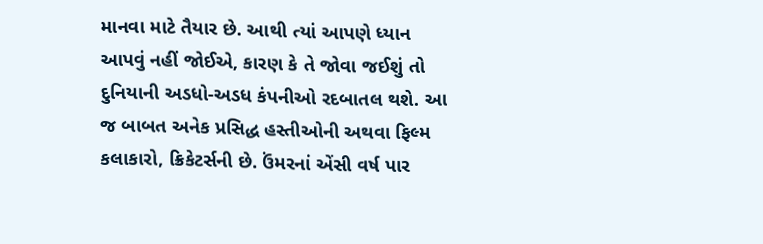માનવા માટે તૈયાર છે. આથી ત્યાં આપણે ધ્યાન આપવું નહીં જોઈએ, કારણ કે તે જોવા જઈશું તો દુનિયાની અડધો-અડધ કંપનીઓ રદબાતલ થશે. આ જ બાબત અનેક પ્રસિદ્ધ હસ્તીઓની અથવા ફિલ્મ કલાકારો, ક્રિકેટર્સની છે. ઉંમરનાં એંસી વર્ષ પાર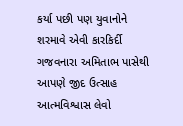કર્યા પછી પણ યુવાનોને શરમાવે એવી કારકિર્દી ગજવનારા અમિતાભ પાસેથી આપણે જીદ ઉત્સાહ આત્મવિશ્વાસ લેવો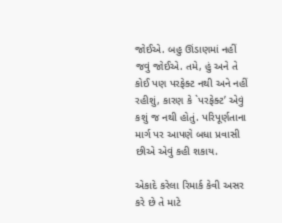જોઈએ. બહુ ઊંડાણમાં નહીં જવું જોઈએ. તમે, હું અને તે કોઈ પણ પરફેક્ટ નથી અને નહીં રહીશું, કારણ કે `પરફેક્ટ’ એવું કશું જ નથી હોતું. પરિપૂર્ણતાના માર્ગ પર આપણે બધા પ્રવાસી છીએ એવું કહી શકાય.

એકાદે કરેલા રિમાર્ક કેવી અસર કરે છે તે માટે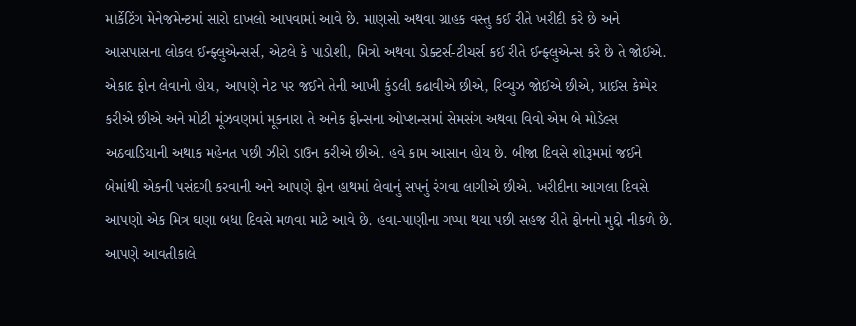માર્કેટિંગ મેનેજમેન્ટમાં સારો દાખલો આપવામાં આવે છે. માણસો અથવા ગ્રાહક વસ્તુ કઈ રીતે ખરીદી કરે છે અને આસપાસના લોકલ ઈન્ફ્લુએન્સર્સ, એટલે કે પાડોશી, મિત્રો અથવા ડોક્ટર્સ-ટીચર્સ કઈ રીતે ઈન્ફ્લુએન્સ કરે છે તે જોઈએ. એકાદ ફોન લેવાનો હોય, આપણે નેટ પર જઈને તેની આખી કુંડલી કઢાવીએ છીએ, રિવ્યુઝ જોઈએ છીએ, પ્રાઈસ કેમ્પેર કરીએ છીએ અને મોટી મૂંઝવણમાં મૂકનારા તે અનેક ફોન્સના ઓપ્શન્સમાં સેમસંગ અથવા વિવો એમ બે મોડેલ્સ અઠવાડિયાની અથાક મહેનત પછી ઝીરો ડાઉન કરીએ છીએ. હવે કામ આસાન હોય છે. બીજા દિવસે શોરૂમમાં જઈને બેમાંથી એકની પસંદગી કરવાની અને આપણે ફોન હાથમાં લેવાનું સપનું રંગવા લાગીએ છીએ. ખરીદીના આગલા દિવસે આપણો એક મિત્ર ઘણા બધા દિવસે મળવા માટે આવે છે. હવા-પાણીના ગપ્પા થયા પછી સહજ રીતે ફોનનો મુદ્દો નીકળે છે. આપણે આવતીકાલે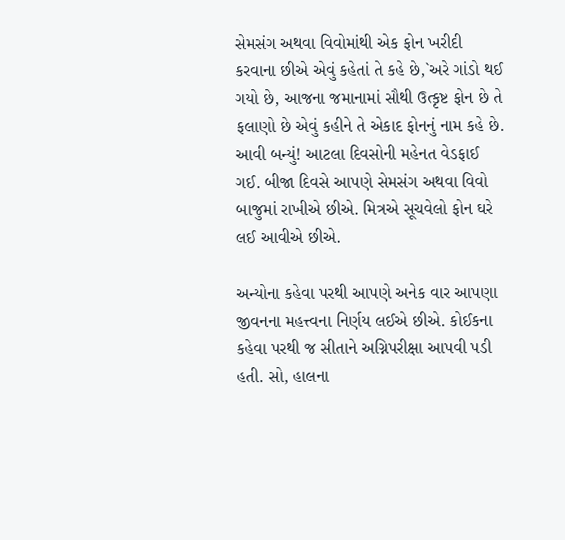સેમસંગ અથવા વિવોમાંથી એક ફોન ખરીદી કરવાના છીએ એવું કહેતાં તે કહે છે,`અરે ગાંડો થઈ ગયો છે, આજના જમાનામાં સૌથી ઉત્કૃષ્ટ ફોન છે તે ફલાણો છે એવું કહીને તે એકાદ ફોનનું નામ કહે છે. આવી બન્યું! આટલા દિવસોની મહેનત વેડફાઈ ગઈ. બીજા દિવસે આપણે સેમસંગ અથવા વિવો બાજુમાં રાખીએ છીએ. મિત્રએ સૂચવેલો ફોન ઘરે લઈ આવીએ છીએ.

અન્યોના કહેવા પરથી આપણે અનેક વાર આપણા જીવનના મહત્ત્વના નિર્ણય લઈએ છીએ. કોઈકના કહેવા પરથી જ સીતાને અગ્નિપરીક્ષા આપવી પડી હતી. સો, હાલના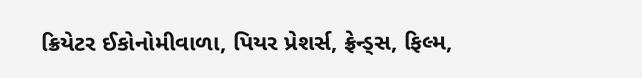ક્રિયેટર ઈકોનોમીવાળા, પિયર પ્રેશર્સ, ફ્રેન્ડ્સ, ફિલ્મ,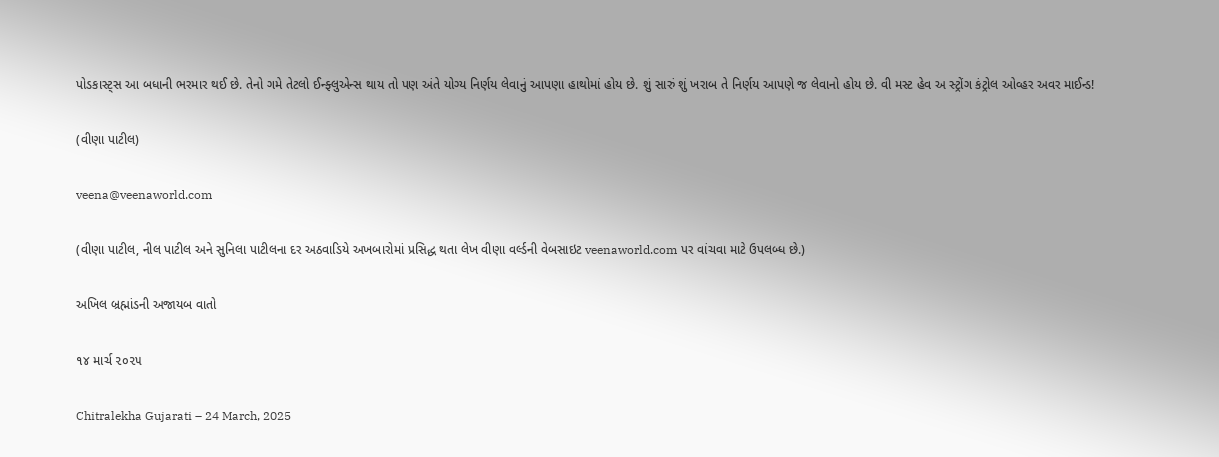પોડકાસ્ટ્સ આ બધાની ભરમાર થઈ છે. તેનો ગમે તેટલો ઈન્ફ્લુએન્સ થાય તો પણ અંતે યોગ્ય નિર્ણય લેવાનું આપણા હાથોમાં હોય છે. શું સારું શું ખરાબ તે નિર્ણય આપણે જ લેવાનો હોય છે. વી મસ્ટ હેવ અ સ્ટ્રોંગ કંટ્રોલ ઓવ્હર અવર માઈન્ડ!

(વીણા પાટીલ)

veena@veenaworld.com

(વીણા પાટીલ, નીલ પાટીલ અને સુનિલા પાટીલના દર અઠવાડિયે અખબારોમાં પ્રસિદ્ધ થતા લેખ વીણા વર્લ્ડની વેબસાઇટ veenaworld.com પર વાંચવા માટે ઉપલબ્ધ છે.)

અખિલ બ્રહ્માંડની અજાયબ વાતો

૧૪ માર્ચ ૨૦૨૫

Chitralekha Gujarati – 24 March, 2025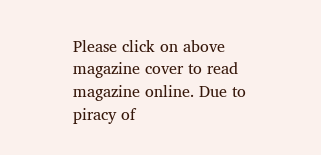Please click on above magazine cover to read magazine online. Due to piracy of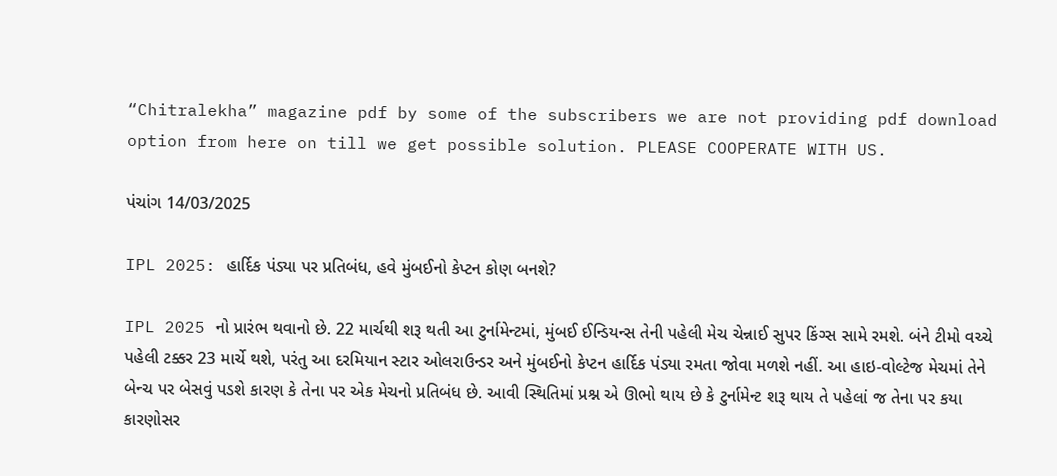“Chitralekha” magazine pdf by some of the subscribers we are not providing pdf download option from here on till we get possible solution. PLEASE COOPERATE WITH US.

પંચાંગ 14/03/2025

IPL 2025: હાર્દિક પંડ્યા પર પ્રતિબંધ, હવે મુંબઈનો કેપ્ટન કોણ બનશે?

IPL 2025 નો પ્રારંભ થવાનો છે. 22 માર્ચથી શરૂ થતી આ ટુર્નામેન્ટમાં, મુંબઈ ઈન્ડિયન્સ તેની પહેલી મેચ ચેન્નાઈ સુપર કિંગ્સ સામે રમશે. બંને ટીમો વચ્ચે પહેલી ટક્કર 23 માર્ચે થશે, પરંતુ આ દરમિયાન સ્ટાર ઓલરાઉન્ડર અને મુંબઈનો કેપ્ટન હાર્દિક પંડ્યા રમતા જોવા મળશે નહીં. આ હાઇ-વોલ્ટેજ મેચમાં તેને બેન્ચ પર બેસવું પડશે કારણ કે તેના પર એક મેચનો પ્રતિબંધ છે. આવી સ્થિતિમાં પ્રશ્ન એ ઊભો થાય છે કે ટુર્નામેન્ટ શરૂ થાય તે પહેલાં જ તેના પર કયા કારણોસર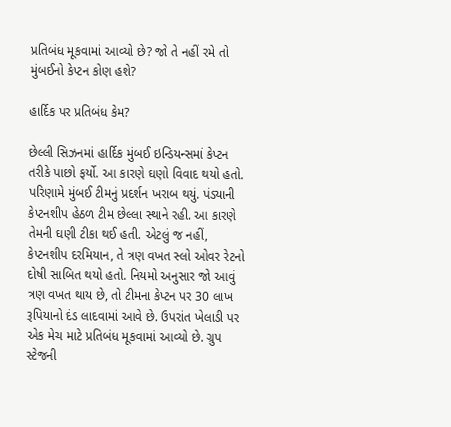પ્રતિબંધ મૂકવામાં આવ્યો છે? જો તે નહીં રમે તો મુંબઈનો કેપ્ટન કોણ હશે?

હાર્દિક પર પ્રતિબંધ કેમ?

છેલ્લી સિઝનમાં હાર્દિક મુંબઈ ઇન્ડિયન્સમાં કેપ્ટન તરીકે પાછો ફર્યો. આ કારણે ઘણો વિવાદ થયો હતો. પરિણામે મુંબઈ ટીમનું પ્રદર્શન ખરાબ થયું. પંડ્યાની કેપ્ટનશીપ હેઠળ ટીમ છેલ્લા સ્થાને રહી. આ કારણે તેમની ઘણી ટીકા થઈ હતી. એટલું જ નહીં, કેપ્ટનશીપ દરમિયાન, તે ત્રણ વખત સ્લો ઓવર રેટનો દોષી સાબિત થયો હતો. નિયમો અનુસાર જો આવું ત્રણ વખત થાય છે, તો ટીમના કેપ્ટન પર 30 લાખ રૂપિયાનો દંડ લાદવામાં આવે છે. ઉપરાંત ખેલાડી પર એક મેચ માટે પ્રતિબંધ મૂકવામાં આવ્યો છે. ગ્રુપ સ્ટેજની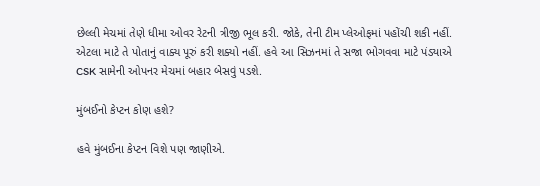છેલ્લી મેચમાં તેણે ધીમા ઓવર રેટની ત્રીજી ભૂલ કરી. જોકે, તેની ટીમ પ્લેઓફમાં પહોંચી શકી નહીં. એટલા માટે તે પોતાનું વાક્ય પૂરું કરી શક્યો નહીં. હવે આ સિઝનમાં તે સજા ભોગવવા માટે પંડ્યાએ CSK સામેની ઓપનર મેચમાં બહાર બેસવું પડશે.

મુંબઈનો કેપ્ટન કોણ હશે?

હવે મુંબઈના કેપ્ટન વિશે પણ જાણીએ.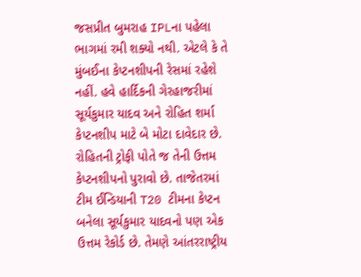જસપ્રીત બુમરાહ IPLના પહેલા ભાગમાં રમી શક્યો નથી. એટલે કે તે મુંબઈના કેપ્ટનશીપની રેસમાં રહેશે નહીં. હવે હાર્દિકની ગેરહાજરીમાં સૂર્યકુમાર યાદવ અને રોહિત શર્મા કેપ્ટનશીપ માટે બે મોટા દાવેદાર છે. રોહિતની ટ્રોફી પોતે જ તેની ઉત્તમ કેપ્ટનશીપનો પુરાવો છે. તાજેતરમાં ટીમ ઈન્ડિયાની T20 ટીમના કેપ્ટન બનેલા સૂર્યકુમાર યાદવનો પણ એક ઉત્તમ રેકોર્ડ છે. તેમણે આંતરરાષ્ટ્રીય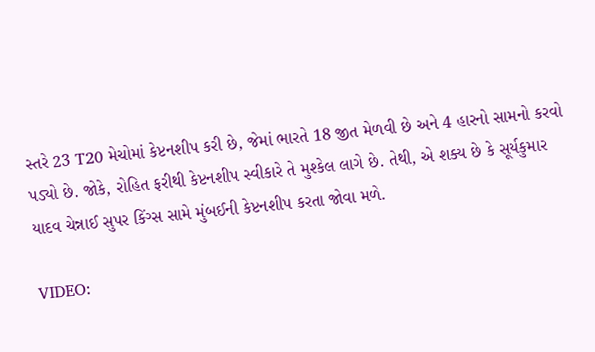સ્તરે 23 T20 મેચોમાં કેપ્ટનશીપ કરી છે, જેમાં ભારતે 18 જીત મેળવી છે અને 4 હારનો સામનો કરવો પડ્યો છે. જોકે, રોહિત ફરીથી કેપ્ટનશીપ સ્વીકારે તે મુશ્કેલ લાગે છે. તેથી, એ શક્ય છે કે સૂર્યકુમાર યાદવ ચેન્નાઈ સુપર કિંગ્સ સામે મુંબઈની કેપ્ટનશીપ કરતા જોવા મળે.

VIDEO: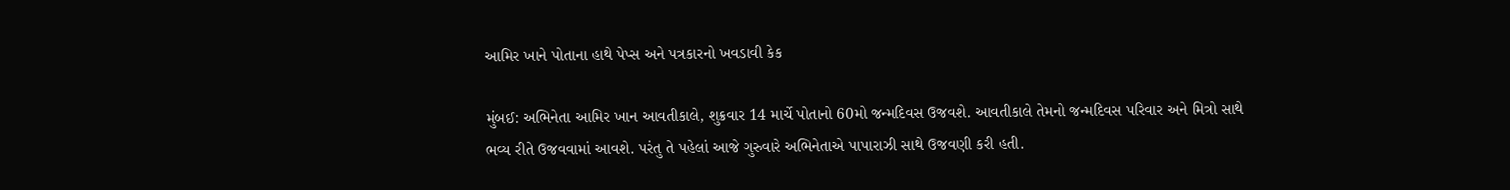આમિર ખાને પોતાના હાથે પેપ્સ અને પત્રકારનો ખવડાવી કેક

મુંબઈ: અભિનેતા આમિર ખાન આવતીકાલે, શુક્રવાર 14 માર્ચે પોતાનો 60મો જન્મદિવસ ઉજવશે. આવતીકાલે તેમનો જન્મદિવસ પરિવાર અને મિત્રો સાથે ભવ્ય રીતે ઉજવવામાં આવશે. પરંતુ તે પહેલાં આજે ગુરુવારે અભિનેતાએ પાપારાઝી સાથે ઉજવણી કરી હતી.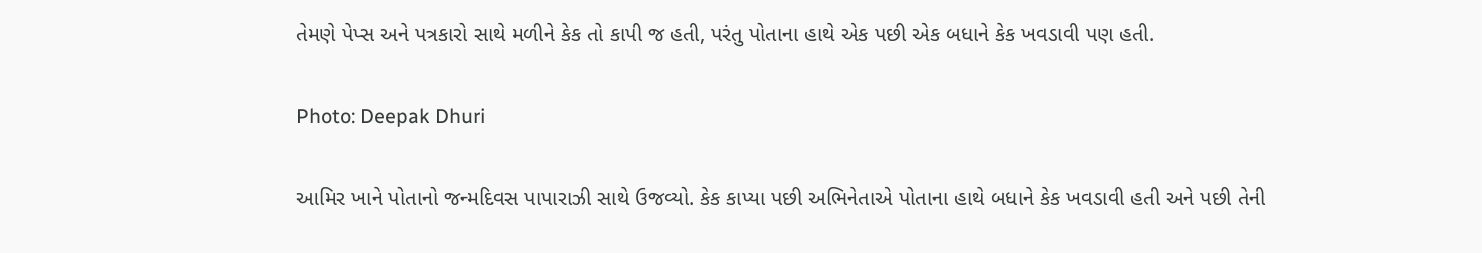તેમણે પેપ્સ અને પત્રકારો સાથે મળીને કેક તો કાપી જ હતી, પરંતુ પોતાના હાથે એક પછી એક બધાને કેક ખવડાવી પણ હતી.

Photo: Deepak Dhuri

આમિર ખાને પોતાનો જન્મદિવસ પાપારાઝી સાથે ઉજવ્યો. કેક કાપ્યા પછી અભિનેતાએ પોતાના હાથે બધાને કેક ખવડાવી હતી અને પછી તેની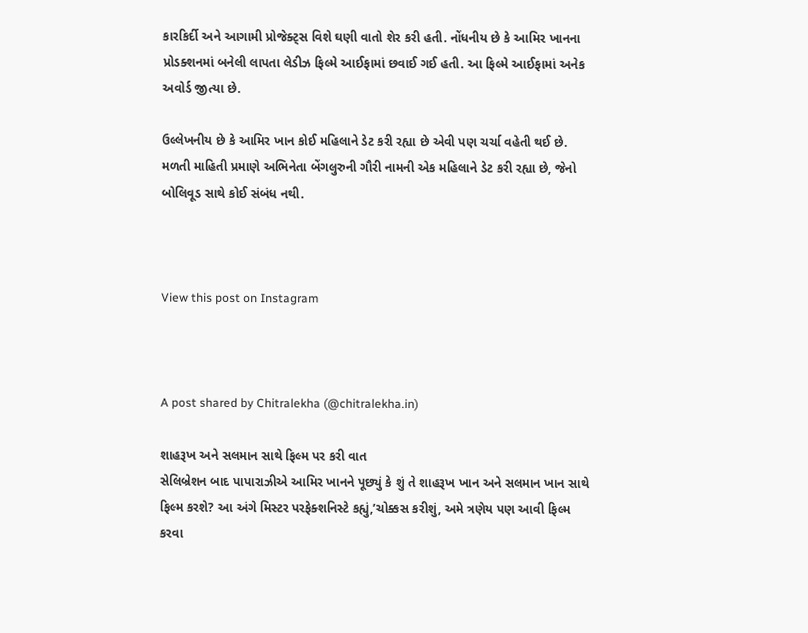કારકિર્દી અને આગામી પ્રોજેક્ટ્સ વિશે ઘણી વાતો શેર કરી હતી. નોંધનીય છે કે આમિર ખાનના પ્રોડક્શનમાં બનેલી લાપતા લેડીઝ ફિલ્મે આઈફામાં છવાઈ ગઈ હતી. આ ફિલ્મે આઈફામાં અનેક અવોર્ડ જીત્યા છે.

ઉલ્લેખનીય છે કે આમિર ખાન કોઈ મહિલાને ડેટ કરી રહ્યા છે એવી પણ ચર્ચા વહેતી થઈ છે. મળતી માહિતી પ્રમાણે અભિનેતા બેંગલુરુની ગૌરી નામની એક મહિલાને ડેટ કરી રહ્યા છે, જેનો બોલિવૂડ સાથે કોઈ સંબંધ નથી.



View this post on Instagram



A post shared by Chitralekha (@chitralekha.in)

શાહરૂખ અને સલમાન સાથે ફિલ્મ પર કરી વાત
સેલિબ્રેશન બાદ પાપારાઝીએ આમિર ખાનને પૂછ્યું કે શું તે શાહરૂખ ખાન અને સલમાન ખાન સાથે ફિલ્મ કરશે? આ અંગે મિસ્ટર પરફેક્શનિસ્ટે કહ્યું,’ચોક્કસ કરીશું, અમે ત્રણેય પણ આવી ફિલ્મ કરવા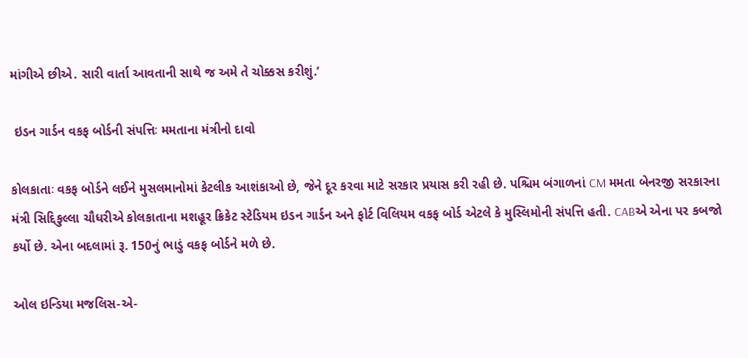માંગીએ છીએ. સારી વાર્તા આવતાની સાથે જ અમે તે ચોક્કસ કરીશું.’

 ઇડન ગાર્ડન વકફ બોર્ડની સંપત્તિઃ મમતાના મંત્રીનો દાવો

કોલકાતાઃ વકફ બોર્ડને લઈને મુસલમાનોમાં કેટલીક આશંકાઓ છે, જેને દૂર કરવા માટે સરકાર પ્રયાસ કરી રહી છે. પશ્ચિમ બંગાળનાં CM મમતા બેનરજી સરકારના મંત્રી સિદ્દિકુલ્લા ચૌધરીએ કોલકાતાના મશહૂર ક્રિકેટ સ્ટેડિયમ ઇડન ગાર્ડન અને ફોર્ટ વિલિયમ વકફ બોર્ડ એટલે કે મુસ્લિમોની સંપત્તિ હતી. CABએ એના પર કબજો કર્યો છે. એના બદલામાં રૂ. 150નું ભાડું વકફ બોર્ડને મળે છે.

ઓલ ઇન્ડિયા મજલિસ-એ-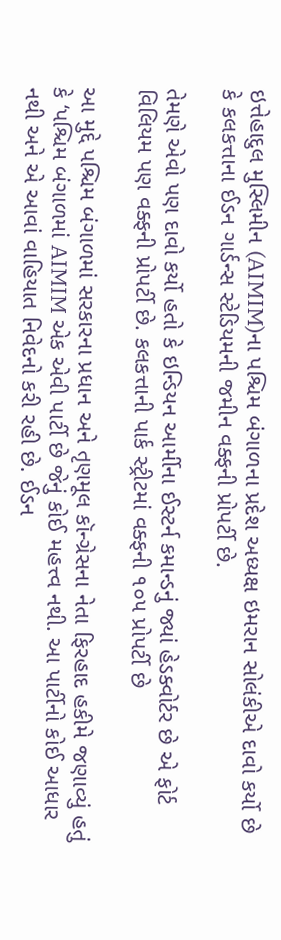ઇત્તેહાદુલ મુસ્લિમીન (AIMIM)ના પશ્ચિમ બંગાળના પ્રદેશ અધ્યક્ષ ઇમરાન સોલંકીએ દાવો કર્યો છે કે કલકત્તાના ઈડન ગાર્ડન્સ સ્ટેડિયમની જમીન વક્ફની પ્રોપર્ટી છે.

તેમણે એવો પણ દાવો કર્યો હતો કે ઇન્ડિયન આર્મીના ઈસ્ટર્ન કમાન્ડનું જ્યાં હેડક્વોર્ટર છે એ ફોર્ટ વિલિયમ પણ વક્ફની પ્રોપર્ટી છે. કલકત્તાની પાર્ક સ્ટ્રીટમાં વક્ફની ૧૦૫ પ્રોપર્ટી છે

આ મુદ્દે પશ્ચિમ બંગાળમાં સરકારના પ્રધાન અને તૃણમૂલ કૉન્ગ્રેસના નેતા ફિરહાદ હકીમે જણાવ્યું હતું કે ‘પશ્ચિમ બંગાળમાં AIMIM એક એવી પાર્ટી છે જેનું કોઈ મહત્ત્વ નથી. આ પાર્ટીનો કોઈ આધાર નથી અને એ આવાં વાહિયાત નિવેદનો કરી રહી છે. ઈડન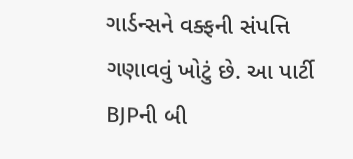ગાર્ડન્સને વક્ફની સંપત્તિ ગણાવવું ખોટું છે. આ પાર્ટી BJPની બી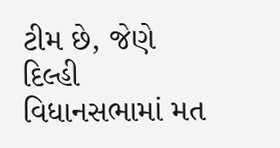ટીમ છે, જેણે દિલ્હી વિધાનસભામાં મત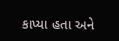કાપ્યા હતા અને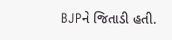BJPને જિતાડી હતી.